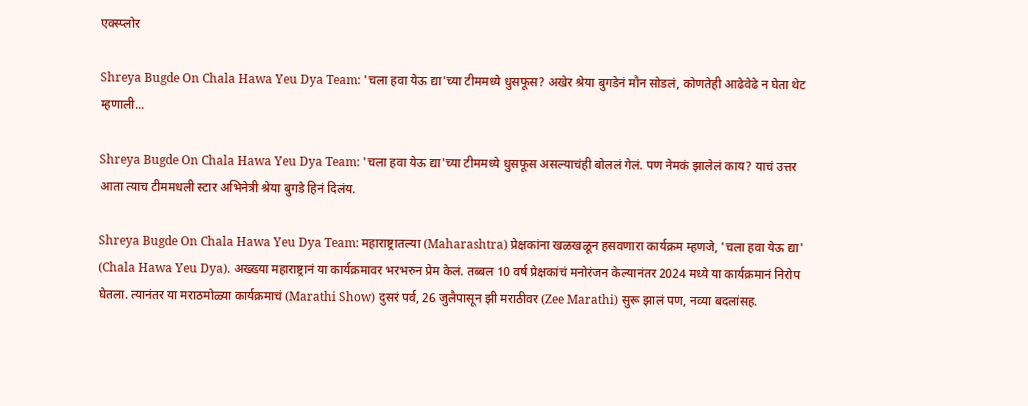एक्स्प्लोर

Shreya Bugde On Chala Hawa Yeu Dya Team: 'चला हवा येऊ द्या'च्या टीममध्ये धुसफूस? अखेर श्रेया बुगडेनं मौन सोडलं, कोणतेही आढेवेढे न घेता थेट म्हणाली...

Shreya Bugde On Chala Hawa Yeu Dya Team: 'चला हवा येऊ द्या'च्या टीममध्ये धुसफूस असल्याचंही बोललं गेलं. पण नेमकं झालेलं काय? याचं उत्तर आता त्याच टीममधली स्टार अभिनेत्री श्रेया बुगडे हिनं दिलंय.

Shreya Bugde On Chala Hawa Yeu Dya Team: महाराष्ट्रातल्या (Maharashtra) प्रेक्षकांना खळखळून हसवणारा कार्यक्रम म्हणजे, 'चला हवा येऊ द्या' (Chala Hawa Yeu Dya). अख्ख्या महाराष्ट्रानं या कार्यक्रमावर भरभरुन प्रेम केलं. तब्बल 10 वर्ष प्रेक्षकांचं मनोरंजन केल्यानंतर 2024 मध्ये या कार्यक्रमानं निरोप घेतला. त्यानंतर या मराठमोळ्या कार्यक्रमाचं (Marathi Show) दुसरं पर्व, 26 जुलैपासून झी मराठीवर (Zee Marathi) सुरू झालं पण, नव्या बदलांसह.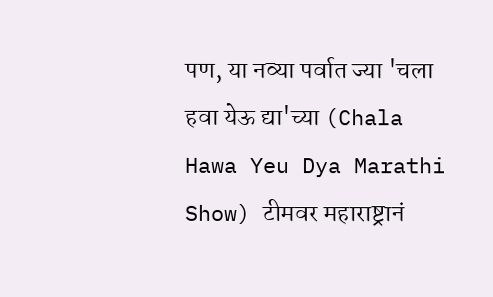पण, या नव्या पर्वात ज्या 'चला हवा येऊ द्या'च्या (Chala Hawa Yeu Dya Marathi Show) टीमवर महाराष्ट्रानं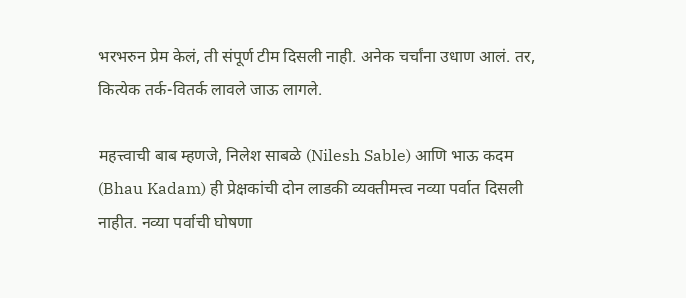भरभरुन प्रेम केलं, ती संपूर्ण टीम दिसली नाही. अनेक चर्चांना उधाण आलं. तर, कित्येक तर्क-वितर्क लावले जाऊ लागले.

महत्त्वाची बाब म्हणजे, निलेश साबळे (Nilesh Sable) आणि भाऊ कदम (Bhau Kadam) ही प्रेक्षकांची दोन लाडकी व्यक्तीमत्त्व नव्या पर्वात दिसली नाहीत. नव्या पर्वाची घोषणा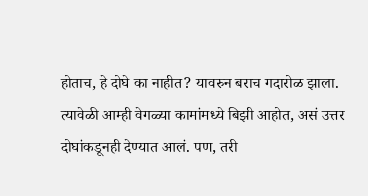होताच, हे दोघे का नाहीत? यावरुन बराच गदारोळ झाला. त्यावेळी आम्ही वेगळ्या कामांमध्ये बिझी आहोत, असं उत्तर दोघांकडूनही देण्यात आलं. पण, तरी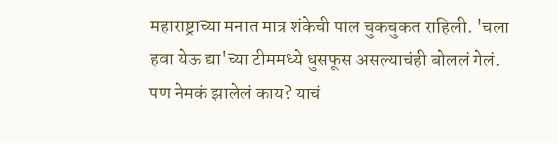महाराष्ट्राच्या मनात मात्र शंकेची पाल चुकचुकत राहिली. 'चला हवा येऊ द्या'च्या टीममध्ये धुसफूस असल्याचंही बोललं गेलं. पण नेमकं झालेलं काय? याचं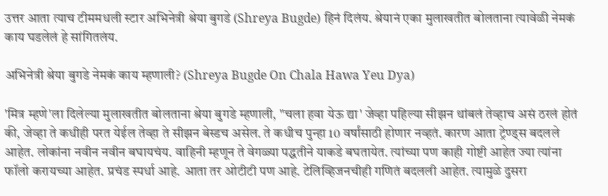उत्तर आता त्याच टीममधली स्टार अभिनेत्री श्रेया बुगडे (Shreya Bugde) हिनं दिलंय. श्रेयानं एका मुलाखतीत बोलताना त्यावेळी नेमकं काय घडलेलं हे सांगितलंय.

अभिनेत्री श्रेया बुगडे नेमकं काय म्हणाली? (Shreya Bugde On Chala Hawa Yeu Dya)

'मित्र म्हणे'ला दिलेल्या मुलाखतीत बोलताना श्रेया बुगडे म्हणाली, "चला हवा येऊ द्या' जेव्हा पहिल्या सीझन थांबलं तेव्हाच असं ठरलं होतं की, जेव्हा ते कधीही परत येईल तेव्हा ते सीझन बेस्डच असेल. ते कधीच पुन्हा 10 वर्षांसाठी होणार नव्हतं. कारण आता ट्रेण्ड्स बदलले आहेत. लोकांना नवीन नवीन बघायचंय. वाहिनी म्हणून ते वेगळ्या पद्धतीने याकडे बघतायेत. त्यांच्या पण काही गोष्टी आहेत ज्या त्यांना फॉलो करायच्या आहेत. प्रचंड स्पर्धा आहे. आता तर ओटीटी पण आहे. टेलिव्हिजनचीही गणितं बदलली आहेत. त्यामुळे दुसरा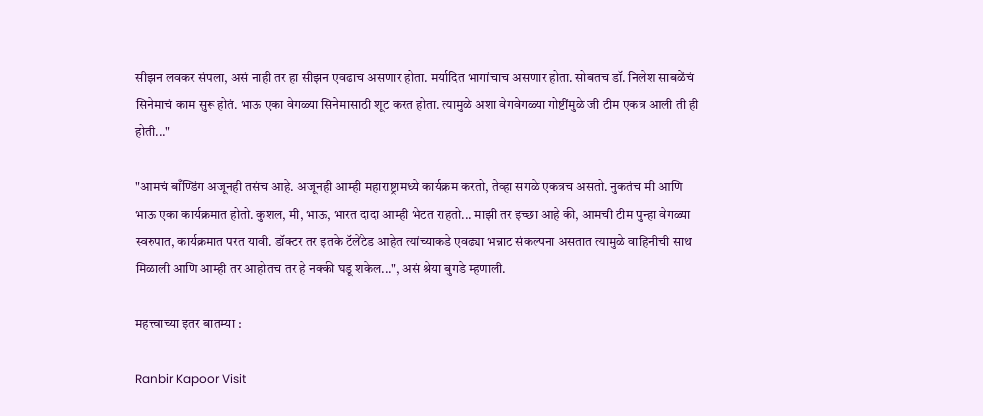सीझन लवकर संपला, असं नाही तर हा सीझन एवढाच असणार होता. मर्यादित भागांचाच असणार होता. सोबतच डॉ. निलेश साबळेंचं सिनेमाचं काम सुरू होतं. भाऊ एका वेगळ्या सिनेमासाठी शूट करत होता. त्यामुळे अशा वेगवेगळ्या गोष्टींमुळे जी टीम एकत्र आली ती ही होती..."

"आमचं बाँण्डिंग अजूनही तसंच आहे. अजूनही आम्ही महाराष्ट्रामध्ये कार्यक्रम करतो, तेव्हा सगळे एकत्रच असतो. नुकतंच मी आणि भाऊ एका कार्यक्रमात होतो. कुशल, मी, भाऊ, भारत दादा आम्ही भेटत राहतो... माझी तर इच्छा आहे की, आमची टीम पुन्हा वेगळ्या स्वरुपात, कार्यक्रमात परत यावी. डॉक्टर तर इतके टॅलेंटेड आहेत त्यांच्याकडे एवढ्या भन्नाट संकल्पना असतात त्यामुळे वाहिनीची साथ मिळाली आणि आम्ही तर आहोतच तर हे नक्की घडू शकेल...", असं श्रेया बुगडे म्हणाली.

महत्त्वाच्या इतर बातम्या :

Ranbir Kapoor Visit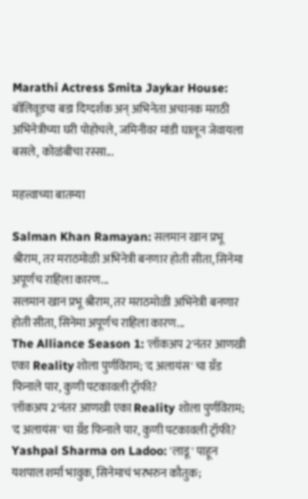Marathi Actress Smita Jaykar House: बॉलिवूडचा बडा दिग्दर्शक अन् अभिनेता अचानक मराठी अभिनेत्रीच्या घरी पोहोचले, जमिनीवर मांडी घालून जेवायला बसले, कोळंबीचा रस्सा...

महत्त्वाच्या बातम्या

Salman Khan Ramayan: सलमान खान प्रभू श्रीराम, तर मराठमोळी अभिनेत्री बनणार होती सीता, सिनेमा अपूर्णच राहिला कारण...
सलमान खान प्रभू श्रीराम, तर मराठमोळी अभिनेत्री बनणार होती सीता, सिनेमा अपूर्णच राहिला कारण...
The Alliance Season 1: 'लॉकअप 2'नंतर आणखी एका Reality शोला पुर्णविराम; 'द अलायंस' चा ग्रँड फिनाले पार, कुणी पटकावली ट्रॉफी?
'लॉकअप 2'नंतर आणखी एका Reality शोला पुर्णविराम; 'द अलायंस' चा ग्रँड फिनाले पार, कुणी पटकावली ट्रॉफी?
Yashpal Sharma on Ladoo: 'लाडू' पाहून यशपाल शर्मा भावुक, सिनेमाचं भरभरुन कौतुक;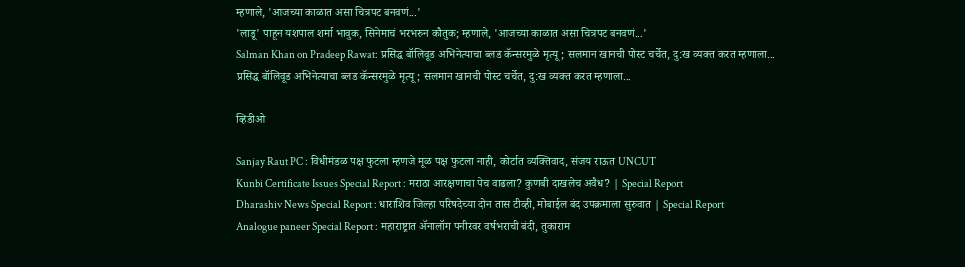म्हणाले, 'आजच्या काळात असा चित्रपट बनवणं...'
'लाडू' पाहून यशपाल शर्मा भावुक, सिनेमाचं भरभरुन कौतुक; म्हणाले, 'आजच्या काळात असा चित्रपट बनवणं...'
Salman Khan on Pradeep Rawat: प्रसिद्ध बॉलिवूड अभिनेत्याचा ब्लड कॅन्सरमुळे मृत्यू; सलमान खानची पोस्ट चर्चेत, दु:ख व्यक्त करत म्हणाला...
प्रसिद्ध बॉलिवूड अभिनेत्याचा ब्लड कॅन्सरमुळे मृत्यू; सलमान खानची पोस्ट चर्चेत, दु:ख व्यक्त करत म्हणाला...

व्हिडीओ

Sanjay Raut PC : विधीमंडळ पक्ष फुटला म्हणजे मूळ पक्ष फुटला नाही, कोर्टात व्यक्तिवाद, संजय राऊत UNCUT
Kunbi Certificate Issues Special Report : मराठा आरक्षणाचा पेच वाढला? कुणबी दाखलेच अवैध? | Special Report
Dharashiv News Special Report : धाराशिव जिल्हा परिषदेच्या दोन तास टीव्ही, मोबाईल बंद उपक्रमाला सुरुवात | Special Report
Analogue paneer Special Report : महाराष्ट्रात ॲनालॉग पनीरवर वर्षभराची बंदी, तुकाराम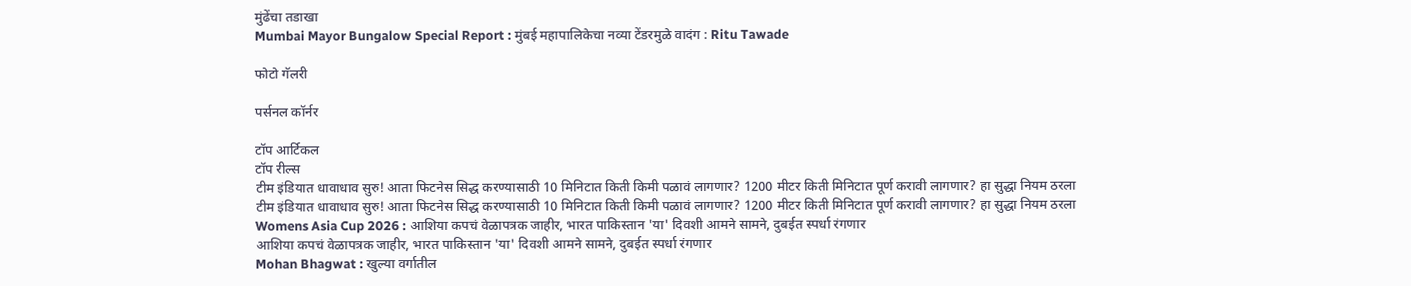मुंढेंचा तडाखा
Mumbai Mayor Bungalow Special Report : मुंबई महापालिकेचा नव्या टेंडरमुळे वादंग : Ritu Tawade

फोटो गॅलरी

पर्सनल कॉर्नर

टॉप आर्टिकल
टॉप रील्स
टीम इंडियात धावाधाव सुरु! आता फिटनेस सिद्ध करण्यासाठी 10 मिनिटात किती किमी पळावं लागणार? 1200 मीटर किती मिनिटात पूर्ण करावी लागणार? हा सुद्धा नियम ठरला
टीम इंडियात धावाधाव सुरु! आता फिटनेस सिद्ध करण्यासाठी 10 मिनिटात किती किमी पळावं लागणार? 1200 मीटर किती मिनिटात पूर्ण करावी लागणार? हा सुद्धा नियम ठरला
Womens Asia Cup 2026 : आशिया कपचं वेळापत्रक जाहीर, भारत पाकिस्तान 'या' दिवशी आमने सामने, दुबईत स्पर्धा रंगणार
आशिया कपचं वेळापत्रक जाहीर, भारत पाकिस्तान 'या' दिवशी आमने सामने, दुबईत स्पर्धा रंगणार
Mohan Bhagwat : खुल्या वर्गातील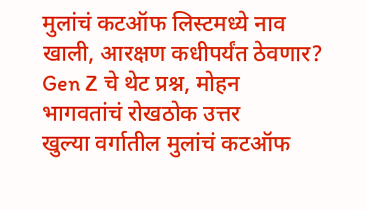मुलांचं कटऑफ लिस्टमध्ये नाव खाली, आरक्षण कधीपर्यंत ठेवणार? Gen Z चे थेट प्रश्न, मोहन भागवतांचं रोखठोक उत्तर
खुल्या वर्गातील मुलांचं कटऑफ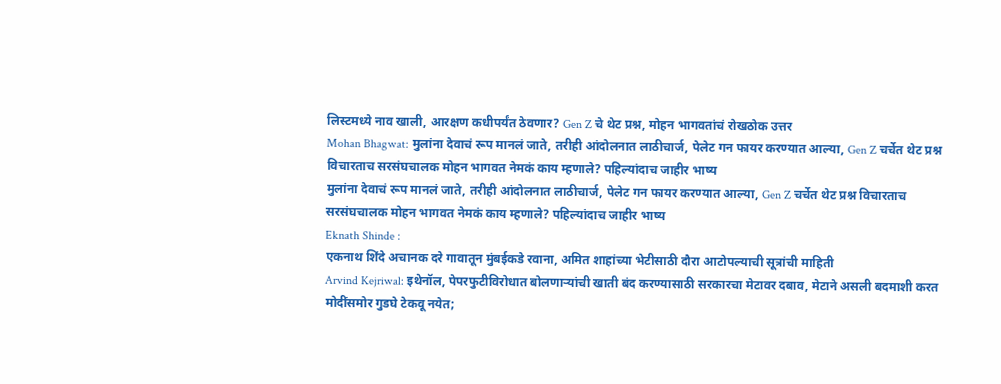लिस्टमध्ये नाव खाली, आरक्षण कधीपर्यंत ठेवणार? Gen Z चे थेट प्रश्न, मोहन भागवतांचं रोखठोक उत्तर
Mohan Bhagwat: मुलांना देवाचं रूप मानलं जाते, तरीही आंदोलनात लाठीचार्ज, पेलेट गन फायर करण्यात आल्या, Gen Z चर्चेत थेट प्रश्न विचारताच सरसंघचालक मोहन भागवत नेमकं काय म्हणाले? पहिल्यांदाच जाहीर भाष्य
मुलांना देवाचं रूप मानलं जाते, तरीही आंदोलनात लाठीचार्ज, पेलेट गन फायर करण्यात आल्या, Gen Z चर्चेत थेट प्रश्न विचारताच सरसंघचालक मोहन भागवत नेमकं काय म्हणाले? पहिल्यांदाच जाहीर भाष्य
Eknath Shinde :
एकनाथ शिंदे अचानक दरे गावातून मुंबईकडे रवाना, अमित शाहांच्या भेटीसाठी दौरा आटोपल्याची सूत्रांची माहिती
Arvind Kejriwal: इथेनॉल, पेपरफुटीविरोधात बोलणाऱ्यांची खाती बंद करण्यासाठी सरकारचा मेटावर दबाव, मेटाने असली बदमाशी करत मोदींसमोर गुडघे टेकवू नयेत;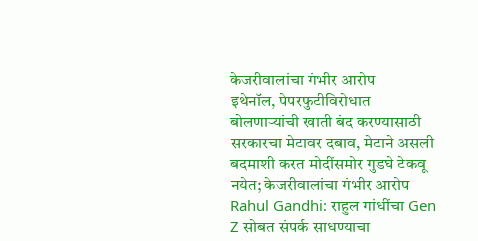केजरीवालांचा गंभीर आरोप
इथेनॉल, पेपरफुटीविरोधात बोलणाऱ्यांची खाती बंद करण्यासाठी सरकारचा मेटावर दबाव, मेटाने असली बदमाशी करत मोदींसमोर गुडघे टेकवू नयेत; केजरीवालांचा गंभीर आरोप
Rahul Gandhi: राहुल गांधींचा Gen Z सोबत संपर्क साधण्याचा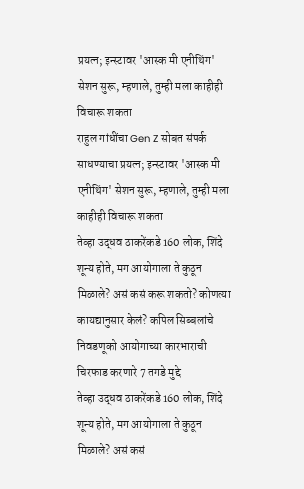प्रयत्न; इन्स्टावर 'आस्क मी एनीथिंग' सेशन सुरू, म्हणाले, तुम्ही मला काहीही विचारू शकता
राहुल गांधींचा Gen Z सोबत संपर्क साधण्याचा प्रयत्न; इन्स्टावर 'आस्क मी एनीथिंग' सेशन सुरू, म्हणाले, तुम्ही मला काहीही विचारू शकता
तेव्हा उद्धव ठाकरेंकडे 160 लोक, शिंदे शून्य होते, मग आयोगाला ते कुठून मिळाले? असं कसं करू शकतो? कोणत्या कायद्यानुसार केलं? कपिल सिब्बलांचे निवडणूको आयोगाच्या कारभाराची चिरफाड करणारे 7 तगडे मुद्दे
तेव्हा उद्धव ठाकरेंकडे 160 लोक, शिंदे शून्य होते, मग आयोगाला ते कुठून मिळाले? असं कसं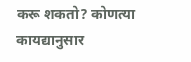करू शकतो? कोणत्या कायद्यानुसार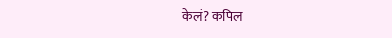केलं? कपिल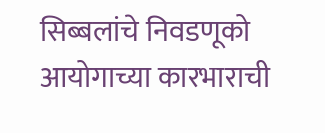सिब्बलांचे निवडणूको आयोगाच्या कारभाराची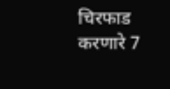चिरफाड करणारे 7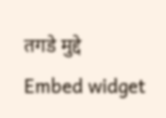तगडे मुद्दे
Embed widget